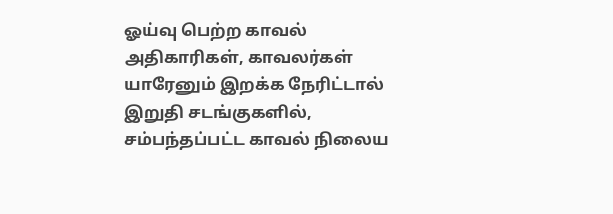ஓய்வு பெற்ற காவல் அதிகாரிகள், காவலர்கள் யாரேனும் இறக்க நேரிட்டால் இறுதி சடங்குகளில், சம்பந்தப்பட்ட காவல் நிலைய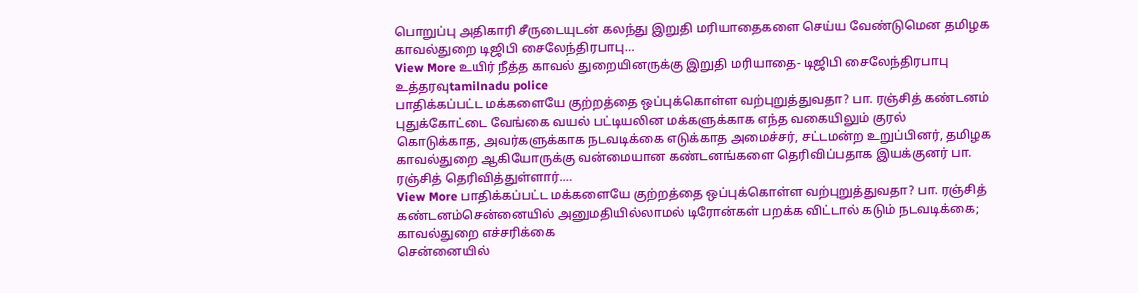பொறுப்பு அதிகாரி சீருடையுடன் கலந்து இறுதி மரியாதைகளை செய்ய வேண்டுமென தமிழக காவல்துறை டிஜிபி சைலேந்திரபாபு…
View More உயிர் நீத்த காவல் துறையினருக்கு இறுதி மரியாதை- டிஜிபி சைலேந்திரபாபு உத்தரவுtamilnadu police
பாதிக்கப்பட்ட மக்களையே குற்றத்தை ஒப்புக்கொள்ள வற்புறுத்துவதா? பா. ரஞ்சித் கண்டனம்
புதுக்கோட்டை வேங்கை வயல் பட்டியலின மக்களுக்காக எந்த வகையிலும் குரல் கொடுக்காத, அவர்களுக்காக நடவடிக்கை எடுக்காத அமைச்சர், சட்டமன்ற உறுப்பினர், தமிழக காவல்துறை ஆகியோருக்கு வன்மையான கண்டனங்களை தெரிவிப்பதாக இயக்குனர் பா. ரஞ்சித் தெரிவித்துள்ளார்.…
View More பாதிக்கப்பட்ட மக்களையே குற்றத்தை ஒப்புக்கொள்ள வற்புறுத்துவதா? பா. ரஞ்சித் கண்டனம்சென்னையில் அனுமதியில்லாமல் டிரோன்கள் பறக்க விட்டால் கடும் நடவடிக்கை; காவல்துறை எச்சரிக்கை
சென்னையில்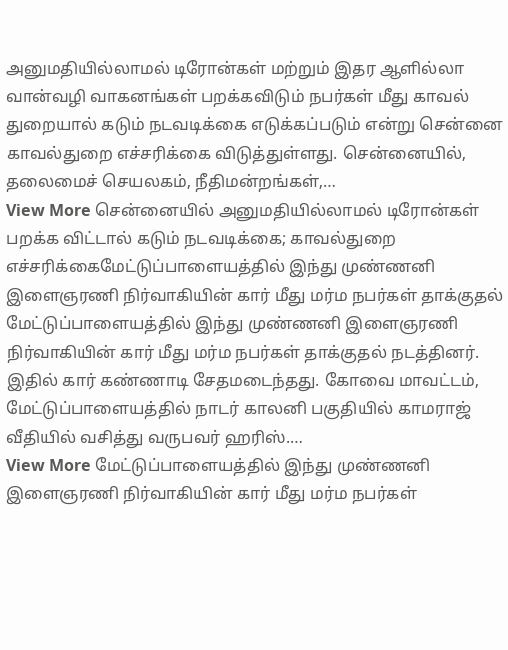அனுமதியில்லாமல் டிரோன்கள் மற்றும் இதர ஆளில்லா வான்வழி வாகனங்கள் பறக்கவிடும் நபர்கள் மீது காவல் துறையால் கடும் நடவடிக்கை எடுக்கப்படும் என்று சென்னை காவல்துறை எச்சரிக்கை விடுத்துள்ளது. சென்னையில், தலைமைச் செயலகம், நீதிமன்றங்கள்,…
View More சென்னையில் அனுமதியில்லாமல் டிரோன்கள் பறக்க விட்டால் கடும் நடவடிக்கை; காவல்துறை எச்சரிக்கைமேட்டுப்பாளையத்தில் இந்து முண்ணனி இளைஞரணி நிர்வாகியின் கார் மீது மர்ம நபர்கள் தாக்குதல்
மேட்டுப்பாளையத்தில் இந்து முண்ணனி இளைஞரணி நிர்வாகியின் கார் மீது மர்ம நபர்கள் தாக்குதல் நடத்தினர். இதில் கார் கண்ணாடி சேதமடைந்தது. கோவை மாவட்டம், மேட்டுப்பாளையத்தில் நாடர் காலனி பகுதியில் காமராஜ் வீதியில் வசித்து வருபவர் ஹரிஸ்.…
View More மேட்டுப்பாளையத்தில் இந்து முண்ணனி இளைஞரணி நிர்வாகியின் கார் மீது மர்ம நபர்கள்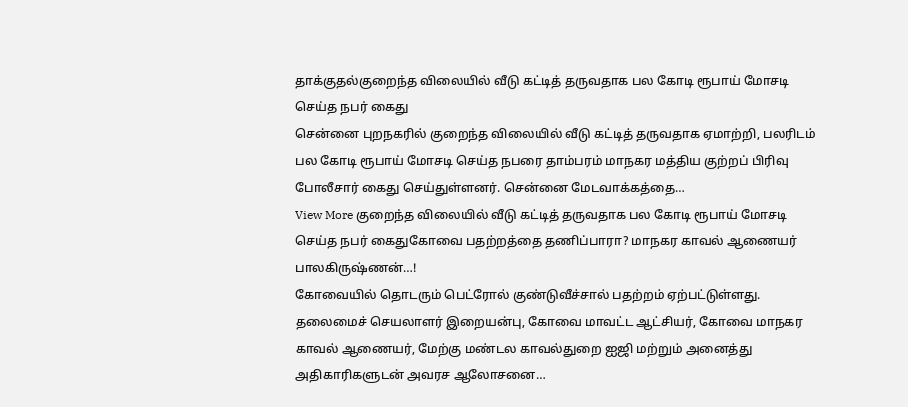தாக்குதல்குறைந்த விலையில் வீடு கட்டித் தருவதாக பல கோடி ரூபாய் மோசடி செய்த நபர் கைது
சென்னை புறநகரில் குறைந்த விலையில் வீடு கட்டித் தருவதாக ஏமாற்றி, பலரிடம் பல கோடி ரூபாய் மோசடி செய்த நபரை தாம்பரம் மாநகர மத்திய குற்றப் பிரிவு போலீசார் கைது செய்துள்ளனர். சென்னை மேடவாக்கத்தை…
View More குறைந்த விலையில் வீடு கட்டித் தருவதாக பல கோடி ரூபாய் மோசடி செய்த நபர் கைதுகோவை பதற்றத்தை தணிப்பாரா? மாநகர காவல் ஆணையர் பாலகிருஷ்ணன்…!
கோவையில் தொடரும் பெட்ரோல் குண்டுவீச்சால் பதற்றம் ஏற்பட்டுள்ளது. தலைமைச் செயலாளர் இறையன்பு, கோவை மாவட்ட ஆட்சியர், கோவை மாநகர காவல் ஆணையர், மேற்கு மண்டல காவல்துறை ஐஜி மற்றும் அனைத்து அதிகாரிகளுடன் அவரச ஆலோசனை…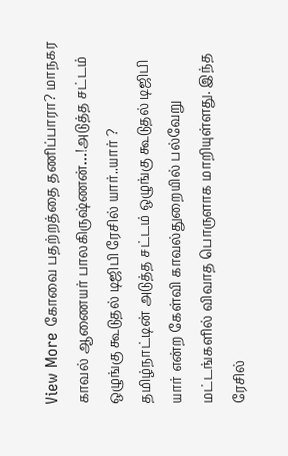View More கோவை பதற்றத்தை தணிப்பாரா? மாநகர காவல் ஆணையர் பாலகிருஷ்ணன்…!அடுத்த சட்டம் ஒழுங்கு கூடுதல் டிஜிபி ரேசில் யார்..யார் ?
தமிழ்நாட்டின் அடுத்த சட்டம் ஒழுங்கு கூடுதல் டிஜிபி யார் என்ற கேள்வி காவல்துறையில் பல்வேறு மட்டங்களில் விவாத பொருளாக மாறியுள்ளது. இந்த ரேசில்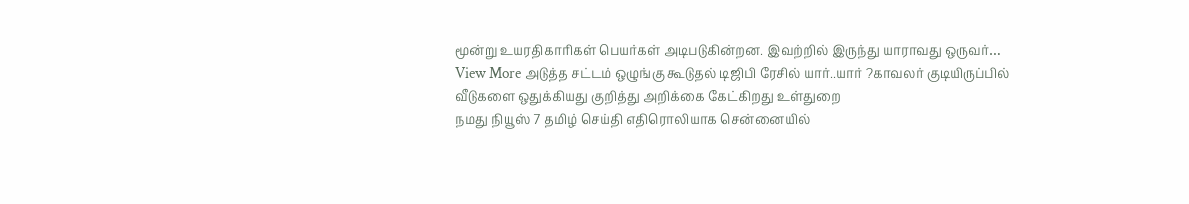மூன்று உயரதிகாரிகள் பெயர்கள் அடிபடுகின்றன. இவற்றில் இருந்து யாராவது ஒருவர்…
View More அடுத்த சட்டம் ஒழுங்கு கூடுதல் டிஜிபி ரேசில் யார்..யார் ?காவலர் குடியிருப்பில் வீடுகளை ஒதுக்கியது குறித்து அறிக்கை கேட்கிறது உள்துறை
நமது நியூஸ் 7 தமிழ் செய்தி எதிரொலியாக சென்னையில்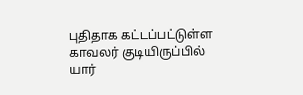புதிதாக கட்டப்பட்டுள்ள காவலர் குடியிருப்பில் யார்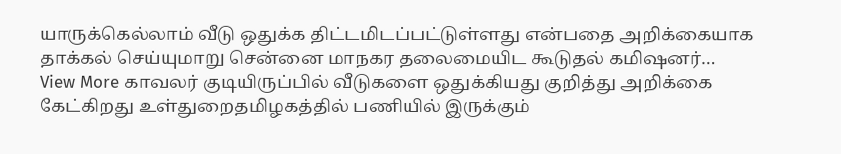யாருக்கெல்லாம் வீடு ஒதுக்க திட்டமிடப்பட்டுள்ளது என்பதை அறிக்கையாக தாக்கல் செய்யுமாறு சென்னை மாநகர தலைமையிட கூடுதல் கமிஷனர்…
View More காவலர் குடியிருப்பில் வீடுகளை ஒதுக்கியது குறித்து அறிக்கை கேட்கிறது உள்துறைதமிழகத்தில் பணியில் இருக்கும்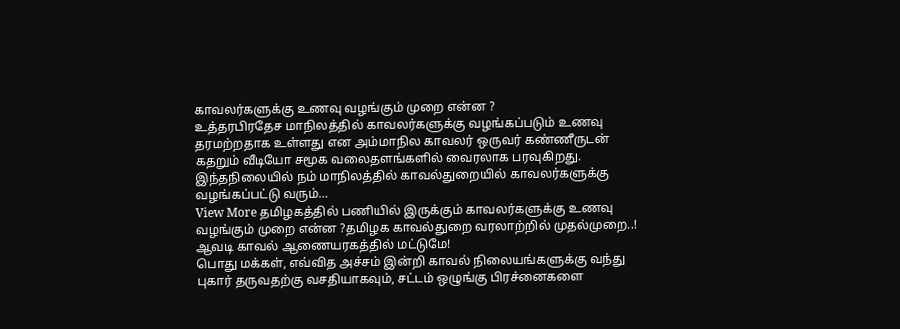காவலர்களுக்கு உணவு வழங்கும் முறை என்ன ?
உத்தரபிரதேச மாநிலத்தில் காவலர்களுக்கு வழங்கப்படும் உணவு தரமற்றதாக உள்ளது என அம்மாநில காவலர் ஒருவர் கண்ணீருடன் கதறும் வீடியோ சமூக வலைதளங்களில் வைரலாக பரவுகிறது. இந்தநிலையில் நம் மாநிலத்தில் காவல்துறையில் காவலர்களுக்கு வழங்கப்பட்டு வரும்…
View More தமிழகத்தில் பணியில் இருக்கும் காவலர்களுக்கு உணவு வழங்கும் முறை என்ன ?தமிழக காவல்துறை வரலாற்றில் முதல்முறை..! ஆவடி காவல் ஆணையரகத்தில் மட்டுமே!
பொது மக்கள், எவ்வித அச்சம் இன்றி காவல் நிலையங்களுக்கு வந்து புகார் தருவதற்கு வசதியாகவும், சட்டம் ஒழுங்கு பிரச்னைகளை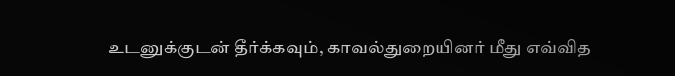உடனுக்குடன் தீர்க்கவும், காவல்துறையினர் மீது எவ்வித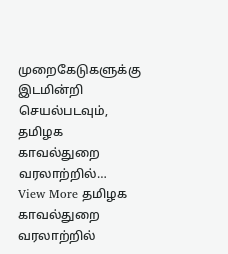முறைகேடுகளுக்கு இடமின்றி செயல்படவும், தமிழக காவல்துறை வரலாற்றில்…
View More தமிழக காவல்துறை வரலாற்றில்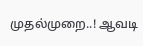முதல்முறை..! ஆவடி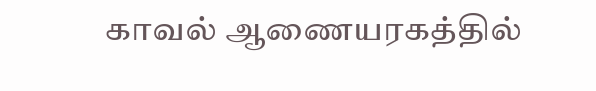காவல் ஆணையரகத்தில்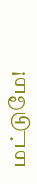மட்டுமே!